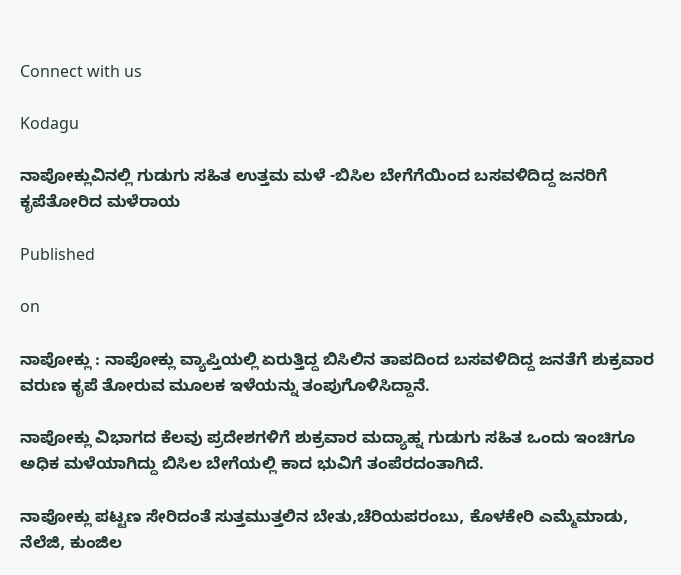Connect with us

Kodagu

ನಾಪೋಕ್ಲುವಿನಲ್ಲಿ ಗುಡುಗು ಸಹಿತ ಉತ್ತಮ ಮಳೆ -ಬಿಸಿಲ ಬೇಗೆಗೆಯಿಂದ ಬಸವಳಿದಿದ್ದ ಜನರಿಗೆ ಕೃಪೆತೋರಿದ ಮಳೆರಾಯ

Published

on

ನಾಪೋಕ್ಲು : ನಾಪೋಕ್ಲು ವ್ಯಾಪ್ತಿಯಲ್ಲಿ ಏರುತ್ತಿದ್ದ ಬಿಸಿಲಿನ ತಾಪದಿಂದ ಬಸವಳಿದಿದ್ದ ಜನತೆಗೆ ಶುಕ್ರವಾರ ವರುಣ ಕೃಪೆ ತೋರುವ ಮೂಲಕ ಇಳೆಯನ್ನು ತಂಪುಗೊಳಿಸಿದ್ದಾನೆ.

ನಾಪೋಕ್ಲು ವಿಭಾಗದ ಕೆಲವು ಪ್ರದೇಶಗಳಿಗೆ ಶುಕ್ರವಾರ ಮದ್ಯಾಹ್ನ ಗುಡುಗು ಸಹಿತ ಒಂದು ಇಂಚಿಗೂ ಅಧಿಕ ಮಳೆಯಾಗಿದ್ದು ಬಿಸಿಲ ಬೇಗೆಯಲ್ಲಿ ಕಾದ ಭುವಿಗೆ ತಂಪೆರದಂತಾಗಿದೆ.

ನಾಪೋಕ್ಲು ಪಟ್ಟಣ ಸೇರಿದಂತೆ ಸುತ್ತಮುತ್ತಲಿನ ಬೇತು,ಚೆರಿಯಪರಂಬು, ಕೊಳಕೇರಿ ಎಮ್ಮೆಮಾಡು, ನೆಲೆಜಿ, ಕುಂಜಿಲ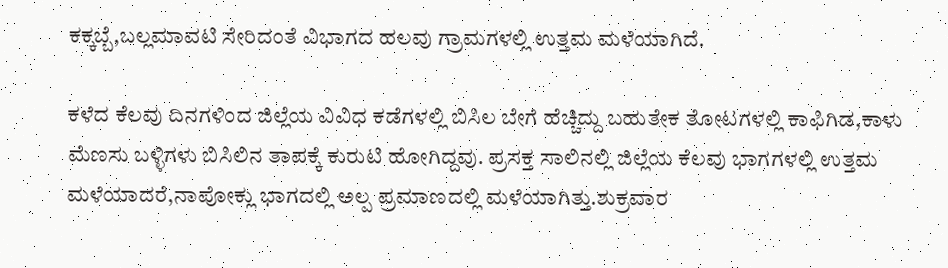ಕಕ್ಕಬ್ಬೆ,ಬಲ್ಲಮಾವಟಿ ಸೇರಿದಂತೆ ವಿಭಾಗದ ಹಲವು ಗ್ರಾಮಗಳಲ್ಲಿ ಉತ್ತಮ ಮಳೆಯಾಗಿದೆ.

ಕಳೆದ ಕೆಲವು ದಿನಗಳಿಂದ ಜಿಲ್ಲೆಯ ವಿವಿಧ ಕಡೆಗಳಲ್ಲಿ ಬಿಸಿಲ ಬೇಗೆ ಹೆಚ್ಚಿದ್ದು ಬಹುತೇಕ ತೋಟಗಳಲ್ಲಿ ಕಾಫಿಗಿಡ,ಕಾಳು ಮೆಣಸು ಬಳ್ಳಿಗಳು ಬಿಸಿಲಿನ ತಾಪಕ್ಕೆ ಕುರುಟಿ ಹೋಗಿದ್ದವು. ಪ್ರಸಕ್ತ ಸಾಲಿನಲ್ಲಿ ಜಿಲ್ಲೆಯ ಕೆಲವು ಭಾಗಗಳಲ್ಲಿ ಉತ್ತಮ ಮಳೆಯಾದರೆ,ನಾಪೋಕ್ಲು ಭಾಗದಲ್ಲಿ ಅಲ್ಪ ಪ್ರಮಾಣದಲ್ಲಿ ಮಳೆಯಾಗಿತ್ತು.ಶುಕ್ರವಾರ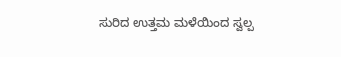ಸುರಿದ ಉತ್ತಮ ಮಳೆಯಿಂದ ಸ್ವಲ್ಪ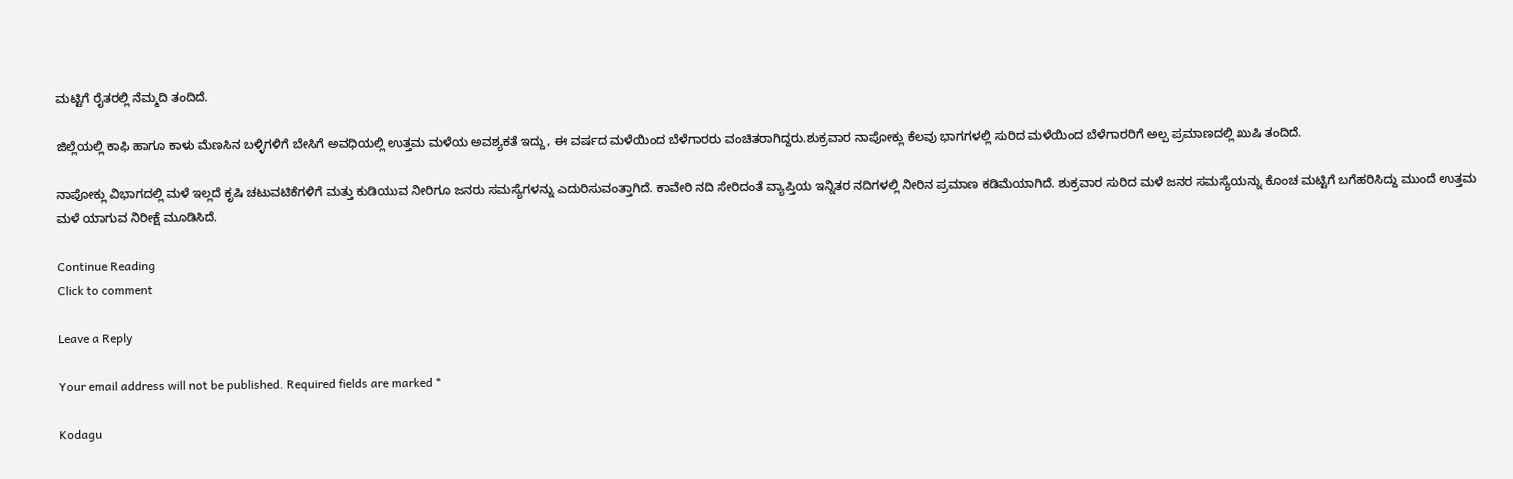ಮಟ್ಟಿಗೆ ರೈತರಲ್ಲಿ ನೆಮ್ಮದಿ ತಂದಿದೆ.

ಜಿಲ್ಲೆಯಲ್ಲಿ ಕಾಫಿ ಹಾಗೂ ಕಾಳು ಮೆಣಸಿನ ಬಳ್ಳಿಗಳಿಗೆ ಬೇಸಿಗೆ ಅವಧಿಯಲ್ಲಿ ಉತ್ತಮ ಮಳೆಯ ಅವಶ್ಯಕತೆ ಇದ್ದು, ಈ ವರ್ಷದ ಮಳೆಯಿಂದ ಬೆಳೆಗಾರರು ವಂಚಿತರಾಗಿದ್ದರು.ಶುಕ್ರವಾರ ನಾಪೋಕ್ಲು ಕೆಲವು ಭಾಗಗಳಲ್ಲಿ ಸುರಿದ ಮಳೆಯಿಂದ ಬೆಳೆಗಾರರಿಗೆ ಅಲ್ಪ ಪ್ರಮಾಣದಲ್ಲಿ ಖುಷಿ ತಂದಿದೆ.

ನಾಪೋಕ್ಲು ವಿಭಾಗದಲ್ಲಿ ಮಳೆ ಇಲ್ಲದೆ ಕೃಷಿ ಚಟುವಟಿಕೆಗಳಿಗೆ ಮತ್ತು ಕುಡಿಯುವ ನೀರಿಗೂ ಜನರು ಸಮಸ್ಯೆಗಳನ್ನು ಎದುರಿಸುವಂತ್ತಾಗಿದೆ. ಕಾವೇರಿ ನದಿ ಸೇರಿದಂತೆ ವ್ಯಾಪ್ತಿಯ ಇನ್ನಿತರ ನದಿಗಳಲ್ಲಿ ನೀರಿನ ಪ್ರಮಾಣ ಕಡಿಮೆಯಾಗಿದೆ. ಶುಕ್ರವಾರ ಸುರಿದ ಮಳೆ ಜನರ ಸಮಸ್ಯೆಯನ್ನು ಕೊಂಚ ಮಟ್ಟಿಗೆ ಬಗೆಹರಿಸಿದ್ದು ಮುಂದೆ ಉತ್ತಮ ಮಳೆ ಯಾಗುವ ನಿರೀಕ್ಷೆ ಮೂಡಿಸಿದೆ.

Continue Reading
Click to comment

Leave a Reply

Your email address will not be published. Required fields are marked *

Kodagu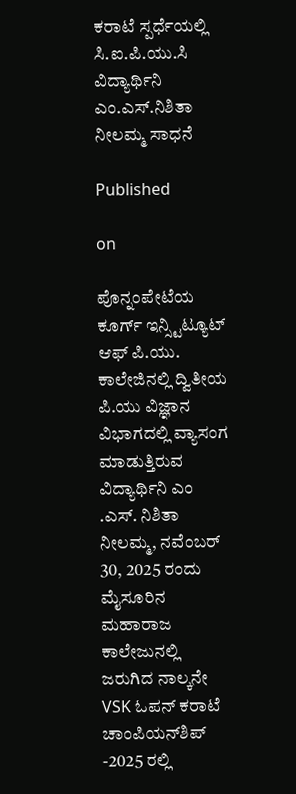ಕರಾಟೆ ಸ್ಪರ್ಧೆಯಲ್ಲಿ ಸಿ.ಐ.ಪಿ.ಯು.ಸಿ ವಿದ್ಯಾರ್ಥಿನಿ ಎಂ.ಎಸ್.ನಿಶಿತಾ ನೀಲಮ್ಮ ಸಾಧನೆ

Published

on

ಪೊನ್ನಂಪೇಟೆಯ ಕೂರ್ಗ್ ಇನ್ಸ್ಟಿಟ್ಯೂಟ್ ಆಫ್ ಪಿ.ಯು. ಕಾಲೇಜಿನಲ್ಲಿ ದ್ವಿತೀಯ ಪಿ.ಯು ವಿಜ್ಞಾನ ವಿಭಾಗದಲ್ಲಿ ವ್ಯಾಸಂಗ ಮಾಡುತ್ತಿರುವ ವಿದ್ಯಾರ್ಥಿನಿ ಎಂ .ಎಸ್. ನಿಶಿತಾ ನೀಲಮ್ಮ, ನವೆಂಬರ್ 30, 2025 ರಂದು ಮೈಸೂರಿನ ಮಹಾರಾಜ ಕಾಲೇಜುನಲ್ಲಿ ಜರುಗಿದ ನಾಲ್ಕನೇ VSK ಓಪನ್ ಕರಾಟೆ ಚಾಂಪಿಯನ್‌ಶಿಪ್ -2025 ರಲ್ಲಿ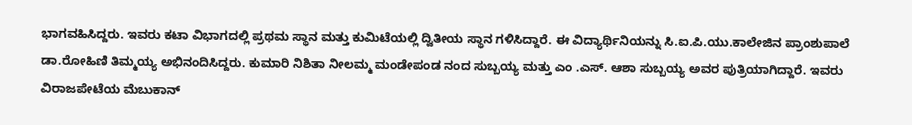ಭಾಗವಹಿಸಿದ್ದರು. ಇವರು ಕಟಾ ವಿಭಾಗದಲ್ಲಿ ಪ್ರಥಮ ಸ್ಥಾನ ಮತ್ತು ಕುಮಿಟೆಯಲ್ಲಿ ದ್ವಿತೀಯ ಸ್ಥಾನ ಗಳಿಸಿದ್ದಾರೆ. ಈ ವಿದ್ಯಾರ್ಥಿನಿಯನ್ನು ಸಿ.ಐ.ಪಿ.ಯು.ಕಾಲೇಜಿನ ಪ್ರಾಂಶುಪಾಲೆ ಡಾ.ರೋಹಿಣಿ ತಿಮ್ಮಯ್ಯ ಅಭಿನಂದಿಸಿದ್ದರು. ಕುಮಾರಿ ನಿಶಿತಾ ನೀಲಮ್ಮ ಮಂಡೇಪಂಡ ನಂದ ಸುಬ್ಬಯ್ಯ ಮತ್ತು ಎಂ .ಎಸ್. ಆಶಾ ಸುಬ್ಬಯ್ಯ ಅವರ ಪುತ್ರಿಯಾಗಿದ್ದಾರೆ. ಇವರು ವಿರಾಜಪೇಟೆಯ ಮೆಬುಕಾನ್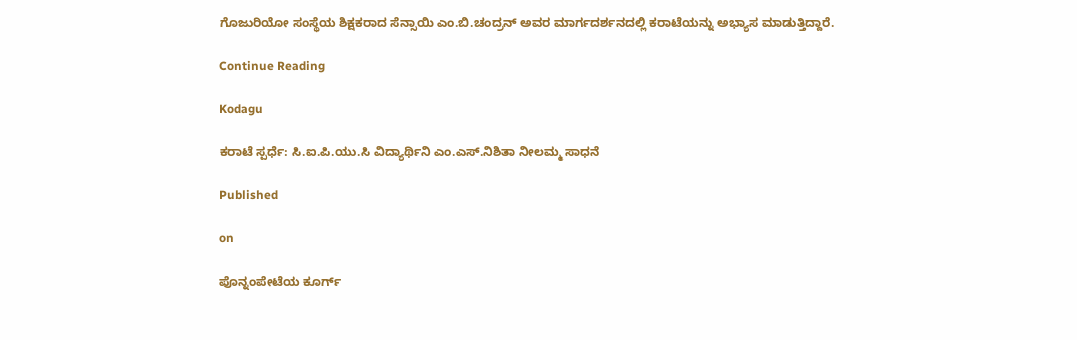ಗೊಜುರಿಯೋ ಸಂಸ್ಥೆಯ ಶಿಕ್ಷಕರಾದ ಸೆನ್ಸಾಯಿ ಎಂ.ಬಿ.ಚಂದ್ರನ್ ಅವರ ಮಾರ್ಗದರ್ಶನದಲ್ಲಿ ಕರಾಟೆಯನ್ನು ಅಭ್ಯಾಸ ಮಾಡುತ್ತಿದ್ದಾರೆ.

Continue Reading

Kodagu

ಕರಾಟೆ ಸ್ಪರ್ಧೆ: ಸಿ.ಐ.ಪಿ.ಯು.ಸಿ ವಿದ್ಯಾರ್ಥಿನಿ ಎಂ.ಎಸ್.ನಿಶಿತಾ ನೀಲಮ್ಮ ಸಾಧನೆ

Published

on

ಪೊನ್ನಂಪೇಟೆಯ ಕೂರ್ಗ್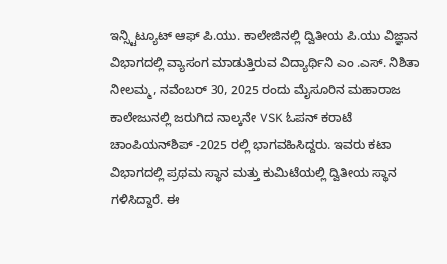ಇನ್ಸ್ಟಿಟ್ಯೂಟ್ ಆಫ್ ಪಿ.ಯು. ಕಾಲೇಜಿನಲ್ಲಿ ದ್ವಿತೀಯ ಪಿ.ಯು ವಿಜ್ಞಾನ ವಿಭಾಗದಲ್ಲಿ ವ್ಯಾಸಂಗ ಮಾಡುತ್ತಿರುವ ವಿದ್ಯಾರ್ಥಿನಿ ಎಂ .ಎಸ್. ನಿಶಿತಾ ನೀಲಮ್ಮ, ನವೆಂಬರ್ 30, 2025 ರಂದು ಮೈಸೂರಿನ ಮಹಾರಾಜ ಕಾಲೇಜುನಲ್ಲಿ ಜರುಗಿದ ನಾಲ್ಕನೇ VSK ಓಪನ್ ಕರಾಟೆ ಚಾಂಪಿಯನ್‌ಶಿಪ್ -2025 ರಲ್ಲಿ ಭಾಗವಹಿಸಿದ್ದರು. ಇವರು ಕಟಾ ವಿಭಾಗದಲ್ಲಿ ಪ್ರಥಮ ಸ್ಥಾನ ಮತ್ತು ಕುಮಿಟೆಯಲ್ಲಿ ದ್ವಿತೀಯ ಸ್ಥಾನ ಗಳಿಸಿದ್ದಾರೆ. ಈ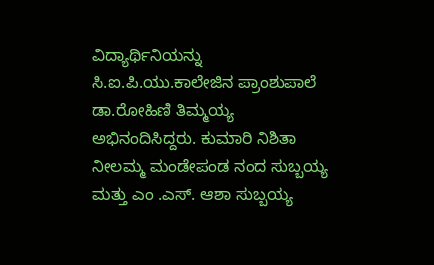ವಿದ್ಯಾರ್ಥಿನಿಯನ್ನು ಸಿ.ಐ.ಪಿ.ಯು.ಕಾಲೇಜಿನ ಪ್ರಾಂಶುಪಾಲೆ ಡಾ.ರೋಹಿಣಿ ತಿಮ್ಮಯ್ಯ ಅಭಿನಂದಿಸಿದ್ದರು. ಕುಮಾರಿ ನಿಶಿತಾ ನೀಲಮ್ಮ ಮಂಡೇಪಂಡ ನಂದ ಸುಬ್ಬಯ್ಯ ಮತ್ತು ಎಂ .ಎಸ್. ಆಶಾ ಸುಬ್ಬಯ್ಯ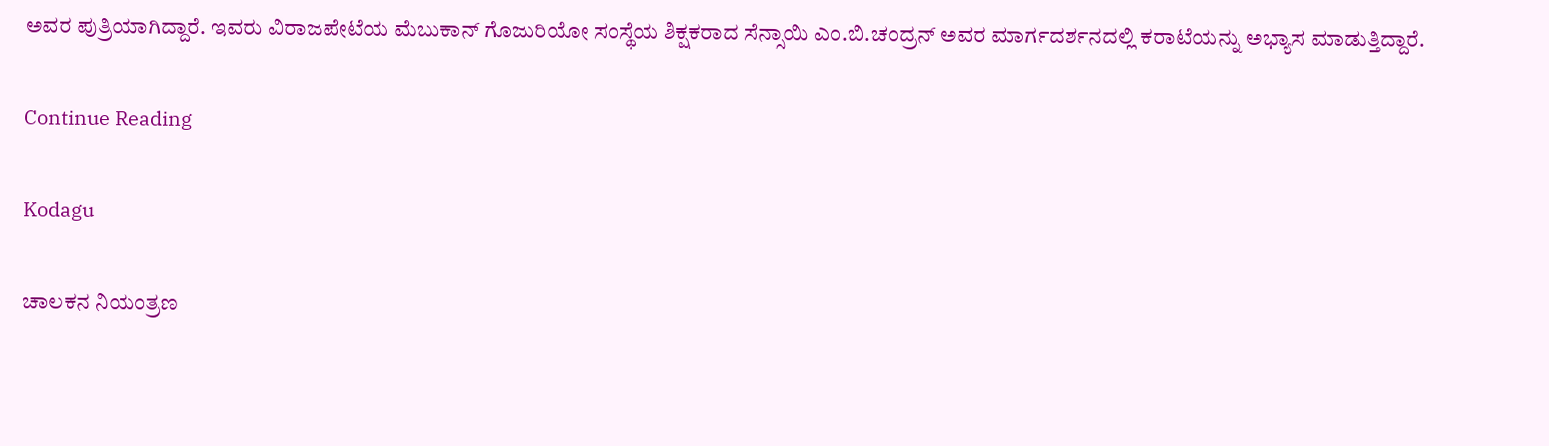ಅವರ ಪುತ್ರಿಯಾಗಿದ್ದಾರೆ. ಇವರು ವಿರಾಜಪೇಟೆಯ ಮೆಬುಕಾನ್ ಗೊಜುರಿಯೋ ಸಂಸ್ಥೆಯ ಶಿಕ್ಷಕರಾದ ಸೆನ್ಸಾಯಿ ಎಂ.ಬಿ.ಚಂದ್ರನ್ ಅವರ ಮಾರ್ಗದರ್ಶನದಲ್ಲಿ ಕರಾಟೆಯನ್ನು ಅಭ್ಯಾಸ ಮಾಡುತ್ತಿದ್ದಾರೆ.

Continue Reading

Kodagu

ಚಾಲಕನ ನಿಯಂತ್ರಣ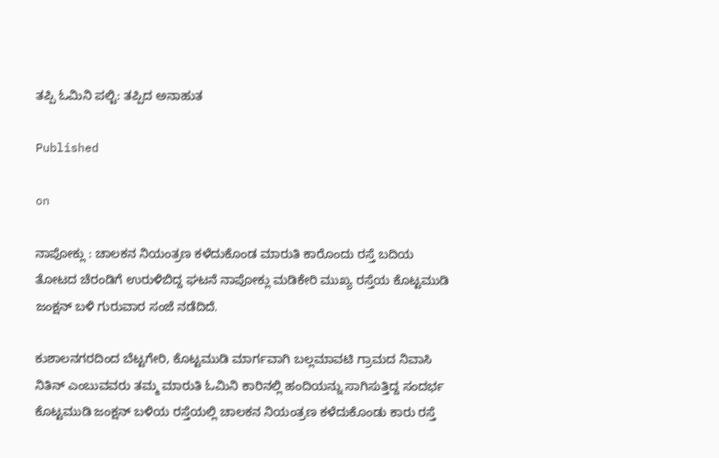ತಪ್ಪಿ ಓಮಿನಿ ಪಲ್ಟಿ: ತಪ್ಪಿದ ಅನಾಹುತ

Published

on

ನಾಪೋಕ್ಲು : ಚಾಲಕನ ನಿಯಂತ್ರಣ ಕಳೆದುಕೊಂಡ ಮಾರುತಿ ಕಾರೊಂದು ರಸ್ತೆ ಬದಿಯ ತೋಟದ ಚೆರಂಡಿಗೆ ಉರುಳಿಬಿದ್ದ ಘಟನೆ ನಾಪೋಕ್ಲು ಮಡಿಕೇರಿ ಮುಖ್ಯ ರಸ್ತೆಯ ಕೊಟ್ಟಮುಡಿ ಜಂಕ್ಷನ್ ಬಳಿ ಗುರುವಾರ ಸಂಜೆ ನಡೆದಿದೆ.

ಕುಶಾಲನಗರದಿಂದ ಬೆಟ್ಟಗೇರಿ, ಕೊಟ್ಟಮುಡಿ ಮಾರ್ಗವಾಗಿ ಬಲ್ಲಮಾವಟಿ ಗ್ರಾಮದ ನಿವಾಸಿ ನಿತಿನ್ ಎಂಬುವವರು ತಮ್ಮ ಮಾರುತಿ ಓಮಿನಿ ಕಾರಿನಲ್ಲಿ ಹಂದಿಯನ್ನು ಸಾಗಿಸುತ್ತಿದ್ದ ಸಂದರ್ಭ ಕೊಟ್ಟಮುಡಿ ಜಂಕ್ಷನ್ ಬಳಿಯ ರಸ್ತೆಯಲ್ಲಿ ಚಾಲಕನ ನಿಯಂತ್ರಣ ಕಳೆದುಕೊಂಡು ಕಾರು ರಸ್ತೆ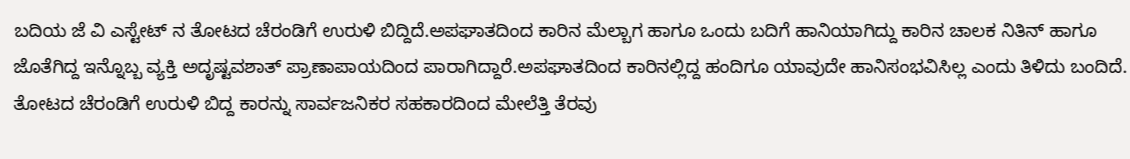ಬದಿಯ ಜೆ ವಿ ಎಸ್ಟೇಟ್ ನ ತೋಟದ ಚೆರಂಡಿಗೆ ಉರುಳಿ ಬಿದ್ದಿದೆ.ಅಪಘಾತದಿಂದ ಕಾರಿನ ಮೆಲ್ಬಾಗ ಹಾಗೂ ಒಂದು ಬದಿಗೆ ಹಾನಿಯಾಗಿದ್ದು ಕಾರಿನ ಚಾಲಕ ನಿತಿನ್ ಹಾಗೂ ಜೊತೆಗಿದ್ದ ಇನ್ನೊಬ್ಬ ವ್ಯಕ್ತಿ ಅದೃಷ್ಟವಶಾತ್ ಪ್ರಾಣಾಪಾಯದಿಂದ ಪಾರಾಗಿದ್ದಾರೆ.ಅಪಘಾತದಿಂದ ಕಾರಿನಲ್ಲಿದ್ದ ಹಂದಿಗೂ ಯಾವುದೇ ಹಾನಿಸಂಭವಿಸಿಲ್ಲ ಎಂದು ತಿಳಿದು ಬಂದಿದೆ. ತೋಟದ ಚೆರಂಡಿಗೆ ಉರುಳಿ ಬಿದ್ದ ಕಾರನ್ನು ಸಾರ್ವಜನಿಕರ ಸಹಕಾರದಿಂದ ಮೇಲೆತ್ತಿ ತೆರವು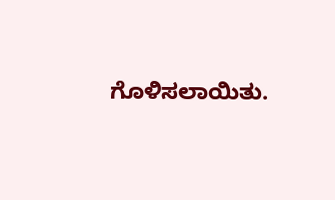ಗೊಳಿಸಲಾಯಿತು.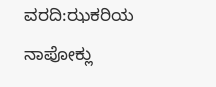ವರದಿ:ಝಕರಿಯ ನಾಪೋಕ್ಲು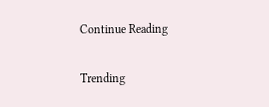Continue Reading

Trending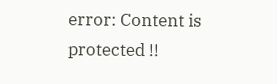error: Content is protected !!